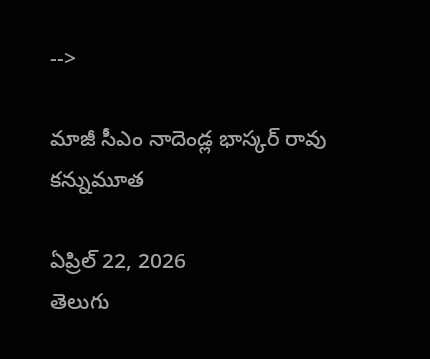-->

మాజీ సీఎం నాదెండ్ల భాస్కర్ రావు కన్నుమూత

ఏప్రిల్ 22, 2026
తెలుగు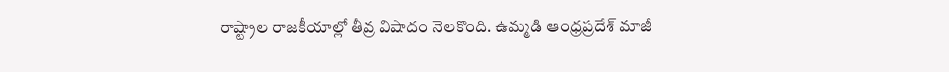రాష్ట్రాల రాజకీయాల్లో తీవ్ర విషాదం నెలకొంది. ఉమ్మడి ఆంధ్రప్రదేశ్ మాజీ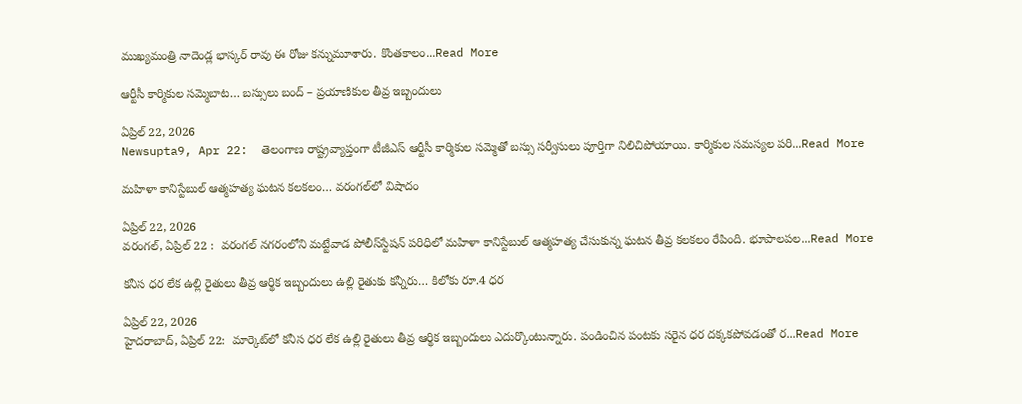ముఖ్యమంత్రి నాదెండ్ల భాస్కర్ రావు ఈ రోజు కన్నుమూశారు. కొంతకాలం...Read More

ఆర్టీసీ కార్మికుల సమ్మెబాట… బస్సులు బంద్ – ప్రయాణికుల తీవ్ర ఇబ్బందులు

ఏప్రిల్ 22, 2026
Newsupta9, Apr 22:  తెలంగాణ రాష్ట్రవ్యాప్తంగా టీజీఎస్ ఆర్టీసీ కార్మికుల సమ్మెతో బస్సు సర్వీసులు పూర్తిగా నిలిచిపోయాయి. కార్మికుల సమస్యల పరి...Read More

మహిళా కానిస్టేబుల్ ఆత్మహత్య ఘటన కలకలం… వరంగల్‌లో విషాదం

ఏప్రిల్ 22, 2026
వరంగల్, ఏప్రిల్ 22 :  వరంగల్ నగరంలోని మట్టేవాడ పోలీస్‌స్టేషన్ పరిధిలో మహిళా కానిస్టేబుల్ ఆత్మహత్య చేసుకున్న ఘటన తీవ్ర కలకలం రేపింది. భూపాలపల...Read More

కనీస ధర లేక ఉల్లి రైతులు తీవ్ర ఆర్థిక ఇబ్బందులు ఉల్లి రైతుకు కన్నీరు… కిలోకు రూ.4 ధర

ఏప్రిల్ 22, 2026
హైదరాబాద్, ఏప్రిల్ 22:  మార్కెట్‌లో కనీస ధర లేక ఉల్లి రైతులు తీవ్ర ఆర్థిక ఇబ్బందులు ఎదుర్కొంటున్నారు. పండించిన పంటకు సరైన ధర దక్కకపోవడంతో ర...Read More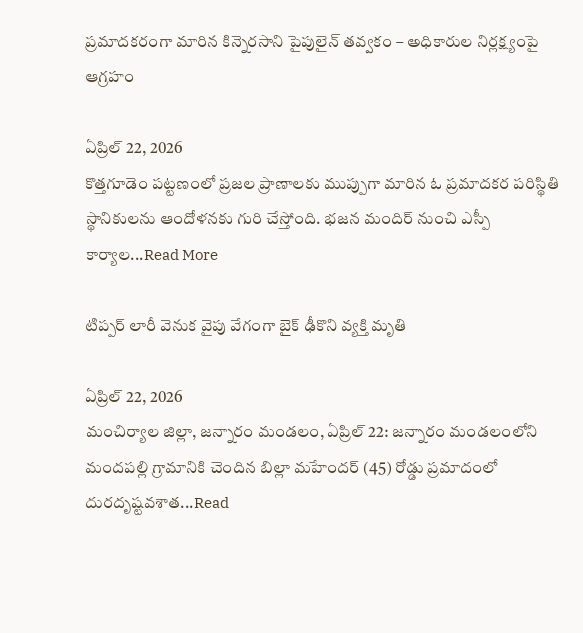ప్రమాదకరంగా మారిన కిన్నెరసాని పైపులైన్ తవ్వకం – అధికారుల నిర్లక్ష్యంపై ఆగ్రహం

ఏప్రిల్ 22, 2026
కొత్తగూడెం పట్టణంలో ప్రజల ప్రాణాలకు ముప్పుగా మారిన ఓ ప్రమాదకర పరిస్థితి స్థానికులను ఆందోళనకు గురి చేస్తోంది. భజన మందిర్ నుంచి ఎస్పీ కార్యాల...Read More

టిప్పర్ లారీ వెనుక వైపు వేగంగా బైక్ ఢీకొని వ్యక్తి మృతి

ఏప్రిల్ 22, 2026
మంచిర్యాల జిల్లా, జన్నారం మండలం, ఏప్రిల్ 22: జన్నారం మండలంలోని మందపల్లి గ్రామానికి చెందిన బిల్లా మహేందర్ (45) రోడ్డు ప్రమాదంలో దురదృష్టవశాత...Read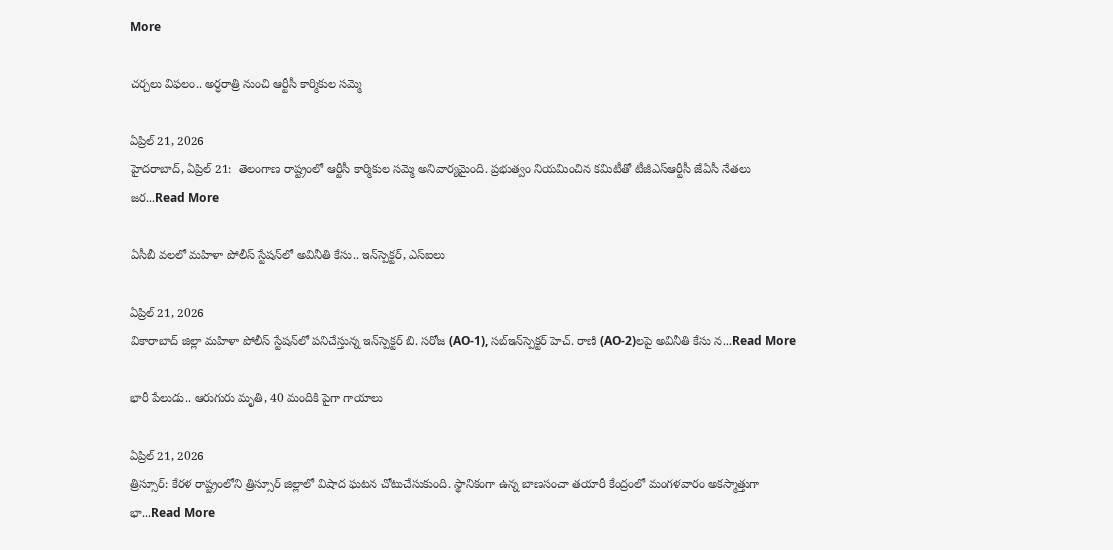More

చర్చలు విఫలం.. అర్ధరాత్రి నుంచి ఆర్టీసీ కార్మికుల సమ్మె

ఏప్రిల్ 21, 2026
హైదరాబాద్, ఏప్రిల్ 21:  తెలంగాణ రాష్ట్రంలో ఆర్టీసీ కార్మికుల సమ్మె అనివార్యమైంది. ప్రభుత్వం నియమించిన కమిటీతో టీజీఎస్ఆర్టీసీ జేఏసీ నేతలు జర...Read More

ఏసీబీ వలలో మహిళా పోలీస్ స్టేషన్‌లో అవినీతి కేసు.. ఇన్‌స్పెక్టర్, ఎస్‌ఐలు

ఏప్రిల్ 21, 2026
వికారాబాద్ జిల్లా మహిళా పోలీస్ స్టేషన్‌లో పనిచేస్తున్న ఇన్‌స్పెక్టర్ బి. సరోజ (AO-1), సబ్‌ఇన్‌స్పెక్టర్ హెచ్. రాణి (AO-2)లపై అవినీతి కేసు న...Read More

భారీ పేలుడు.. ఆరుగురు మృతి, 40 మందికి పైగా గాయాలు

ఏప్రిల్ 21, 2026
త్రిస్సూర్: కేరళ రాష్ట్రంలోని త్రిస్సూర్ జిల్లాలో విషాద ఘటన చోటుచేసుకుంది. స్థానికంగా ఉన్న బాణసంచా తయారీ కేంద్రంలో మంగళవారం అకస్మాత్తుగా భా...Read More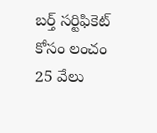బర్త్ సర్టిఫికెట్ కోసం లంచం 25 వేలు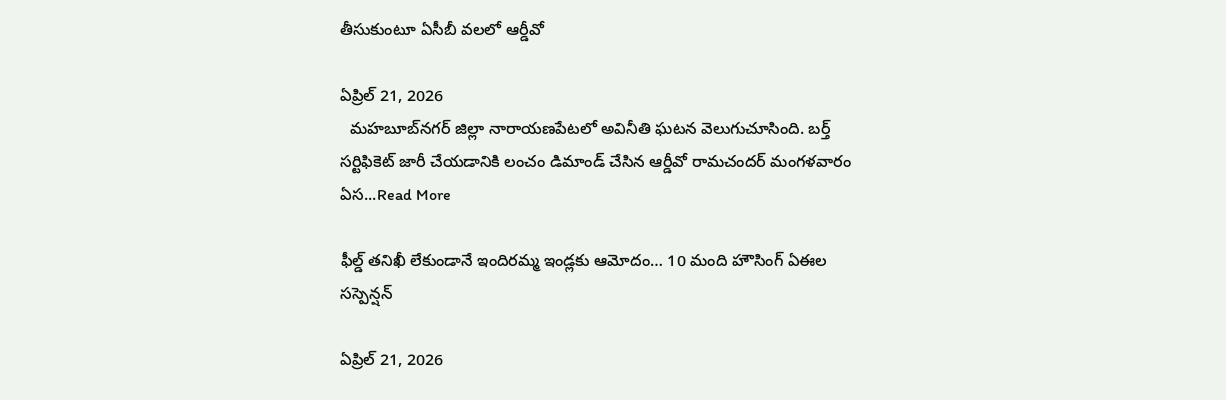తీసుకుంటూ ఏసీబీ వలలో ఆర్డీవో

ఏప్రిల్ 21, 2026
  మహబూబ్‌నగర్ జిల్లా నారాయణపేటలో అవినీతి ఘటన వెలుగుచూసింది. బర్త్ సర్టిఫికెట్ జారీ చేయడానికి లంచం డిమాండ్ చేసిన ఆర్డీవో రామచందర్ మంగళవారం ఏస...Read More

ఫీల్డ్‌ తనిఖీ లేకుండానే ఇందిరమ్మ ఇండ్లకు ఆమోదం… 10 మంది హౌసింగ్‌ ఏఈల సస్పెన్షన్‌

ఏప్రిల్ 21, 2026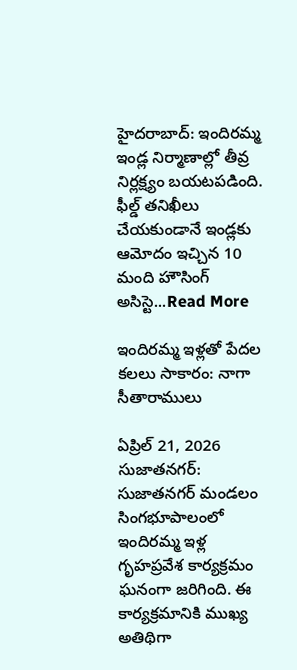హైదరాబాద్: ఇందిరమ్మ ఇండ్ల నిర్మాణాల్లో తీవ్ర నిర్లక్ష్యం బయటపడింది. ఫీల్డ్‌ తనిఖీలు చేయకుండానే ఇండ్లకు ఆమోదం ఇచ్చిన 10 మంది హౌసింగ్‌ అసిస్టె...Read More

ఇందిరమ్మ ఇళ్లతో పేదల కలలు సాకారం: నాగా సీతారాములు

ఏప్రిల్ 21, 2026
సుజాతనగర్: సుజాతనగర్ మండలం సింగభూపాలంలో ఇందిరమ్మ ఇళ్ల గృహప్రవేశ కార్యక్రమం ఘనంగా జరిగింది. ఈ కార్యక్రమానికి ముఖ్య అతిథిగా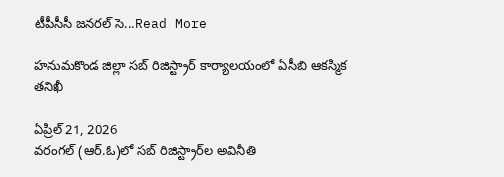టీపీసీసీ జనరల్ సె...Read More

హనుమకొండ జిల్లా సబ్ రిజిస్ట్రార్ కార్యాలయంలో ఏసీబి ఆకస్మిక తనిఖీ

ఏప్రిల్ 21, 2026
వరంగల్ (ఆర్.ఓ)లో సబ్ రిజిస్ట్రార్‌ల అవినీతి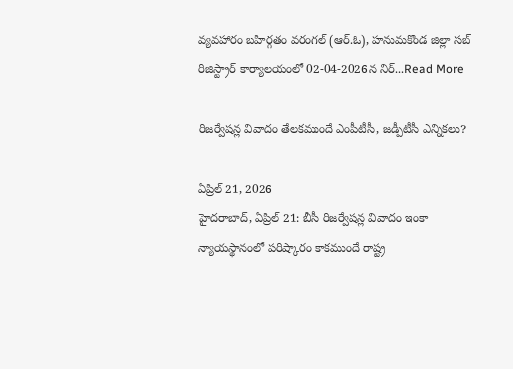వ్యవహారం బహిర్గతం వరంగల్ (ఆర్.ఓ), హనుమకొండ జిల్లా సబ్ రిజిస్ట్రార్ కార్యాలయంలో 02-04-2026న నిర్...Read More

రిజర్వేషన్ల వివాదం తేలకముందే ఎంపీటీసీ, జడ్పీటీసీ ఎన్నికలు?

ఏప్రిల్ 21, 2026
హైదరాబాద్‌, ఏప్రిల్‌ 21: బీసీ రిజర్వేషన్ల వివాదం ఇంకా న్యాయస్థానంలో పరిష్కారం కాకముందే రాష్ట్ర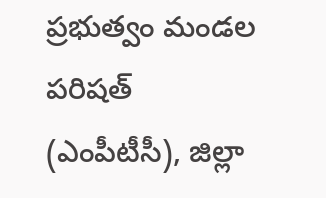ప్రభుత్వం మండల పరిషత్‌ (ఎంపీటీసీ), జిల్లా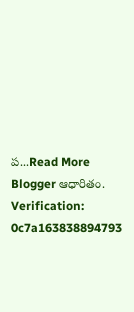ప...Read More
Blogger ఆధారితం.
Verification: 0c7a163838894793